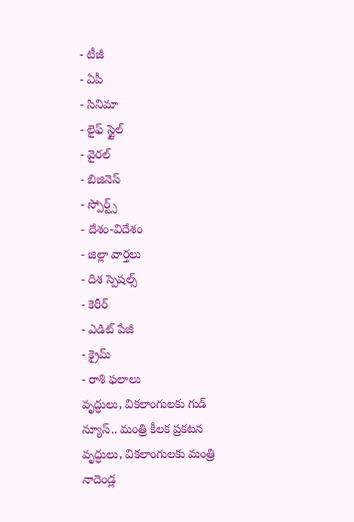- టీజీ
- ఏపీ
- సినిమా
- లైఫ్ స్టైల్
- వైరల్
- బిజినెస్
- స్పోర్ట్స్
- దేశం-విదేశం
- జిల్లా వార్తలు
- దిశ స్పెషల్స్
- కెరీర్
- ఎడిట్ పేజీ
- క్రైమ్
- రాశి ఫలాలు
వృద్ధులు, వికలాంగులకు గుడ్ న్యూస్.. మంత్రి కీలక ప్రకటన
వృద్ధులు, వికలాంగులకు మంత్రి నాదెండ్ల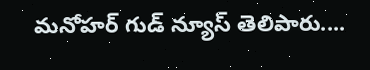మనోహర్ గుడ్ న్యూస్ తెలిపారు....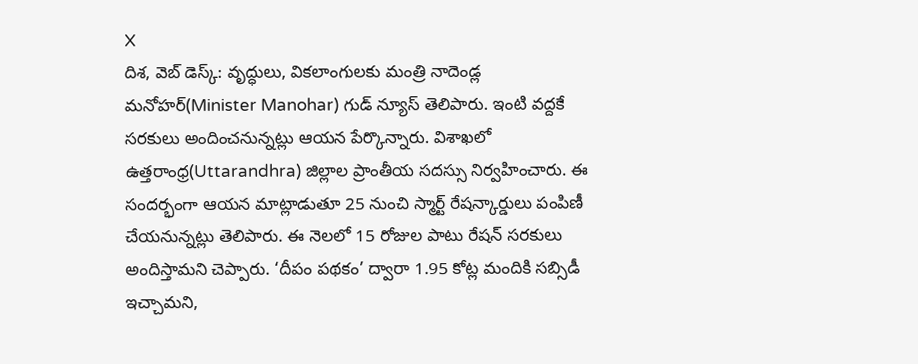X
దిశ, వెబ్ డెస్క్: వృద్ధులు, వికలాంగులకు మంత్రి నాదెండ్ల మనోహర్(Minister Manohar) గుడ్ న్యూస్ తెలిపారు. ఇంటి వద్దకే సరకులు అందించనున్నట్లు ఆయన పేర్కొన్నారు. విశాఖలో ఉత్తరాంధ్ర(Uttarandhra) జిల్లాల ప్రాంతీయ సదస్సు నిర్వహించారు. ఈ సందర్భంగా ఆయన మాట్లాడుతూ 25 నుంచి స్మార్ట్ రేషన్కార్డులు పంపిణీ చేయనున్నట్లు తెలిపారు. ఈ నెలలో 15 రోజుల పాటు రేషన్ సరకులు అందిస్తామని చెప్పారు. ‘దీపం పథకం’ ద్వారా 1.95 కోట్ల మందికి సబ్సిడీ ఇచ్చామని,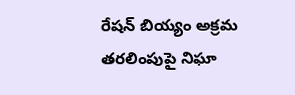రేషన్ బియ్యం అక్రమ తరలింపుపై నిఘా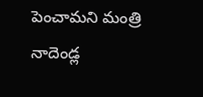పెంచామని మంత్రి నాదెండ్ల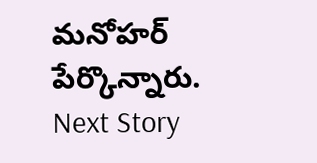మనోహర్ పేర్కొన్నారు.
Next Story